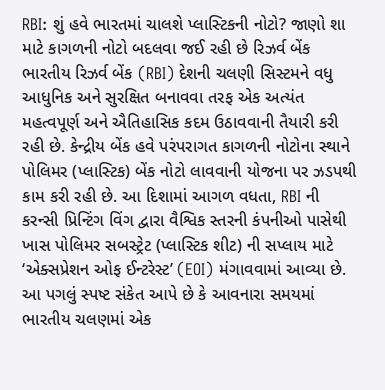RBI: શું હવે ભારતમાં ચાલશે પ્લાસ્ટિકની નોટો? જાણો શા માટે કાગળની નોટો બદલવા જઈ રહી છે રિઝર્વ બેંક
ભારતીય રિઝર્વ બેંક (RBI) દેશની ચલણી સિસ્ટમને વધુ આધુનિક અને સુરક્ષિત બનાવવા તરફ એક અત્યંત મહત્વપૂર્ણ અને ઐતિહાસિક કદમ ઉઠાવવાની તૈયારી કરી રહી છે. કેન્દ્રીય બેંક હવે પરંપરાગત કાગળની નોટોના સ્થાને પોલિમર (પ્લાસ્ટિક) બેંક નોટો લાવવાની યોજના પર ઝડપથી કામ કરી રહી છે. આ દિશામાં આગળ વધતા, RBI ની કરન્સી પ્રિન્ટિંગ વિંગ દ્વારા વૈશ્વિક સ્તરની કંપનીઓ પાસેથી ખાસ પોલિમર સબસ્ટ્રેટ (પ્લાસ્ટિક શીટ) ની સપ્લાય માટે ‘એક્સપ્રેશન ઓફ ઈન્ટરેસ્ટ’ (EOI) મંગાવવામાં આવ્યા છે. આ પગલું સ્પષ્ટ સંકેત આપે છે કે આવનારા સમયમાં ભારતીય ચલણમાં એક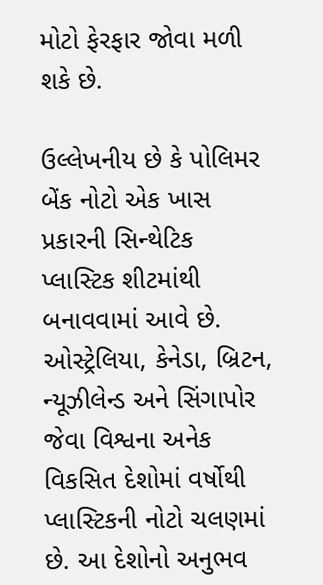મોટો ફેરફાર જોવા મળી શકે છે.

ઉલ્લેખનીય છે કે પોલિમર બેંક નોટો એક ખાસ પ્રકારની સિન્થેટિક પ્લાસ્ટિક શીટમાંથી બનાવવામાં આવે છે. ઓસ્ટ્રેલિયા, કેનેડા, બ્રિટન, ન્યૂઝીલેન્ડ અને સિંગાપોર જેવા વિશ્વના અનેક વિકસિત દેશોમાં વર્ષોથી પ્લાસ્ટિકની નોટો ચલણમાં છે. આ દેશોનો અનુભવ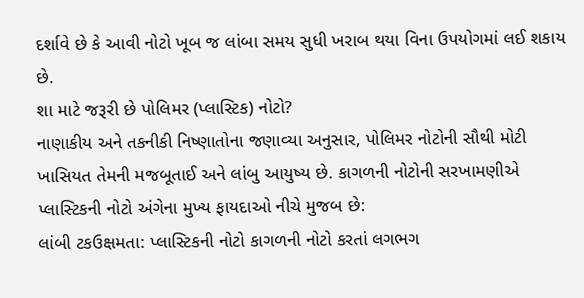દર્શાવે છે કે આવી નોટો ખૂબ જ લાંબા સમય સુધી ખરાબ થયા વિના ઉપયોગમાં લઈ શકાય છે.
શા માટે જરૂરી છે પોલિમર (પ્લાસ્ટિક) નોટો?
નાણાકીય અને તકનીકી નિષ્ણાતોના જણાવ્યા અનુસાર, પોલિમર નોટોની સૌથી મોટી ખાસિયત તેમની મજબૂતાઈ અને લાંબુ આયુષ્ય છે. કાગળની નોટોની સરખામણીએ પ્લાસ્ટિકની નોટો અંગેના મુખ્ય ફાયદાઓ નીચે મુજબ છે:
લાંબી ટકઉક્ષમતા: પ્લાસ્ટિકની નોટો કાગળની નોટો કરતાં લગભગ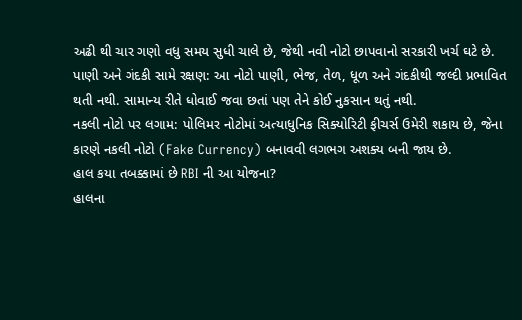અઢી થી ચાર ગણો વધુ સમય સુધી ચાલે છે, જેથી નવી નોટો છાપવાનો સરકારી ખર્ચ ઘટે છે.
પાણી અને ગંદકી સામે રક્ષણ: આ નોટો પાણી, ભેજ, તેળ, ધૂળ અને ગંદકીથી જલ્દી પ્રભાવિત થતી નથી. સામાન્ય રીતે ધોવાઈ જવા છતાં પણ તેને કોઈ નુકસાન થતું નથી.
નકલી નોટો પર લગામ: પોલિમર નોટોમાં અત્યાધુનિક સિક્યોરિટી ફીચર્સ ઉમેરી શકાય છે, જેના કારણે નકલી નોટો (Fake Currency) બનાવવી લગભગ અશક્ય બની જાય છે.
હાલ કયા તબક્કામાં છે RBI ની આ યોજના?
હાલના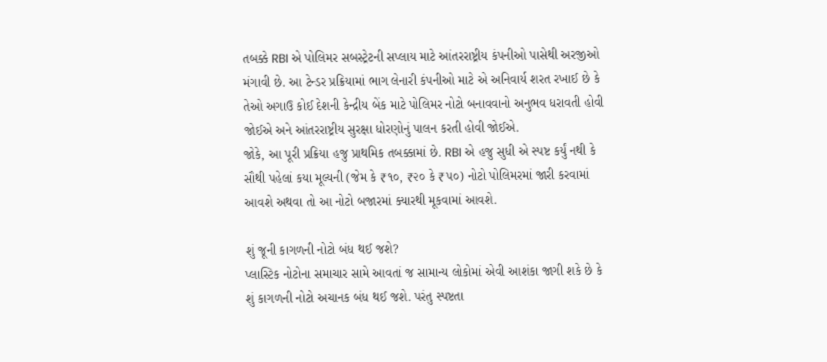તબક્કે RBI એ પોલિમર સબસ્ટ્રેટની સપ્લાય માટે આંતરરાષ્ટ્રીય કંપનીઓ પાસેથી અરજીઓ મંગાવી છે. આ ટેન્ડર પ્રક્રિયામાં ભાગ લેનારી કંપનીઓ માટે એ અનિવાર્ય શરત રખાઈ છે કે તેઓ અગાઉ કોઈ દેશની કેન્દ્રીય બેંક માટે પોલિમર નોટો બનાવવાનો અનુભવ ધરાવતી હોવી જોઈએ અને આંતરરાષ્ટ્રીય સુરક્ષા ધોરણોનું પાલન કરતી હોવી જોઈએ.
જોકે, આ પૂરી પ્રક્રિયા હજુ પ્રાથમિક તબક્કામાં છે. RBI એ હજુ સુધી એ સ્પષ્ટ કર્યું નથી કે સૌથી પહેલાં કયા મૂલ્યની (જેમ કે ₹૧૦, ₹૨૦ કે ₹૫૦) નોટો પોલિમરમાં જારી કરવામાં આવશે અથવા તો આ નોટો બજારમાં ક્યારથી મૂકવામાં આવશે.

શું જૂની કાગળની નોટો બંધ થઈ જશે?
પ્લાસ્ટિક નોટોના સમાચાર સામે આવતાં જ સામાન્ય લોકોમાં એવી આશંકા જાગી શકે છે કે શું કાગળની નોટો અચાનક બંધ થઈ જશે. પરંતુ સ્પષ્ટતા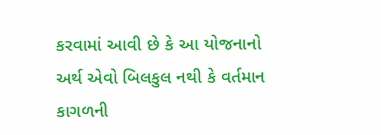કરવામાં આવી છે કે આ યોજનાનો અર્થ એવો બિલકુલ નથી કે વર્તમાન કાગળની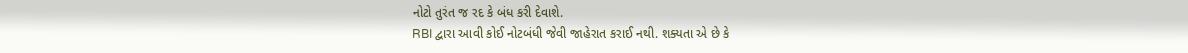નોટો તુરંત જ રદ કે બંધ કરી દેવાશે.
RBI દ્વારા આવી કોઈ નોટબંધી જેવી જાહેરાત કરાઈ નથી. શક્યતા એ છે કે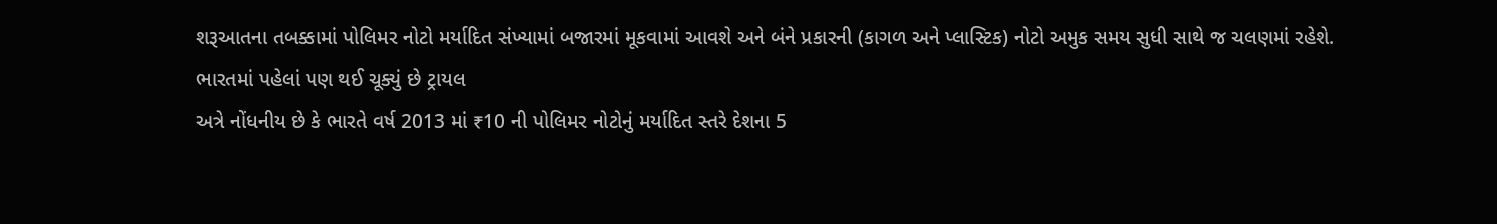શરૂઆતના તબક્કામાં પોલિમર નોટો મર્યાદિત સંખ્યામાં બજારમાં મૂકવામાં આવશે અને બંને પ્રકારની (કાગળ અને પ્લાસ્ટિક) નોટો અમુક સમય સુધી સાથે જ ચલણમાં રહેશે.
ભારતમાં પહેલાં પણ થઈ ચૂક્યું છે ટ્રાયલ
અત્રે નોંધનીય છે કે ભારતે વર્ષ 2013 માં ₹10 ની પોલિમર નોટોનું મર્યાદિત સ્તરે દેશના 5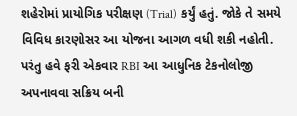શહેરોમાં પ્રાયોગિક પરીક્ષણ (Trial) કર્યું હતું. જોકે તે સમયે વિવિધ કારણોસર આ યોજના આગળ વધી શકી નહોતી. પરંતુ હવે ફરી એકવાર RBI આ આધુનિક ટેકનોલોજી અપનાવવા સક્રિય બની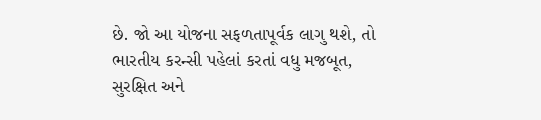છે. જો આ યોજના સફળતાપૂર્વક લાગુ થશે, તો ભારતીય કરન્સી પહેલાં કરતાં વધુ મજબૂત, સુરક્ષિત અને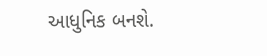આધુનિક બનશે.